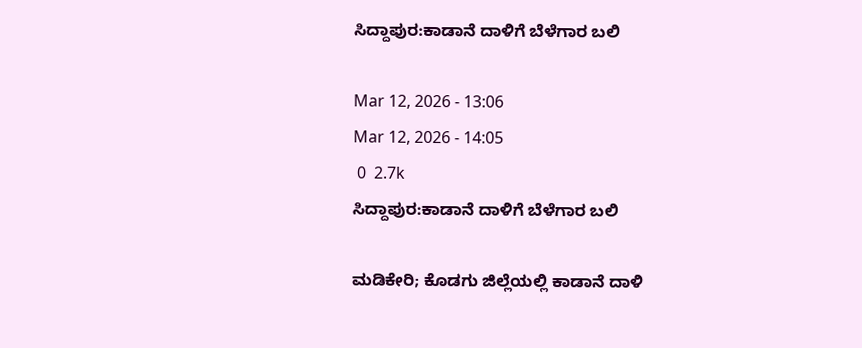ಸಿದ್ದಾಪುರ:ಕಾಡಾನೆ ದಾಳಿಗೆ ಬೆಳೆಗಾರ ಬಲಿ

Mar 12, 2026 - 13:06
Mar 12, 2026 - 14:05
 0  2.7k
ಸಿದ್ದಾಪುರ:ಕಾಡಾನೆ ದಾಳಿಗೆ ಬೆಳೆಗಾರ ಬಲಿ

ಮಡಿಕೇರಿ; ಕೊಡಗು ಜಿಲ್ಲೆಯಲ್ಲಿ ಕಾಡಾನೆ ದಾಳಿ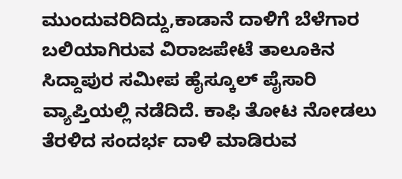ಮುಂದುವರಿದಿದ್ದು,ಕಾಡಾನೆ ದಾಳಿಗೆ ಬೆಳೆಗಾರ ಬಲಿಯಾಗಿರುವ ವಿರಾಜಪೇಟೆ ತಾಲೂಕಿನ ಸಿದ್ದಾಪುರ ಸಮೀಪ ಹೈಸ್ಕೂಲ್ ಪೈಸಾರಿ ವ್ಯಾಪ್ತಿಯಲ್ಲಿ ನಡೆದಿದೆ. ಕಾಫಿ ತೋಟ ನೋಡಲು ತೆರಳಿದ ಸಂದರ್ಭ ದಾಳಿ ಮಾಡಿರುವ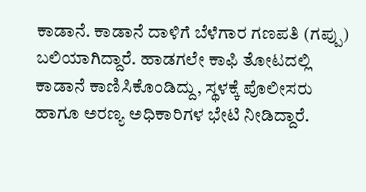ಕಾಡಾನೆ. ಕಾಡಾನೆ ದಾಳಿಗೆ ಬೆಳೆಗಾರ ಗಣಪತಿ (ಗಪ್ಪು) ಬಲಿಯಾಗಿದ್ದಾರೆ. ಹಾಡಗಲೇ ಕಾಫಿ ತೋಟದಲ್ಲಿ ಕಾಡಾನೆ ಕಾಣಿಸಿಕೊಂಡಿದ್ದು, ಸ್ಥಳಕ್ಕೆ ಪೊಲೀಸರು ಹಾಗೂ ಅರಣ್ಯ ಅಧಿಕಾರಿಗಳ ಭೇಟಿ ನೀಡಿದ್ದಾರೆ.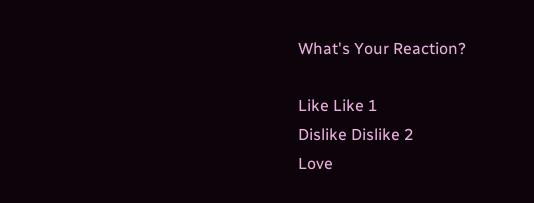What's Your Reaction?

Like Like 1
Dislike Dislike 2
Love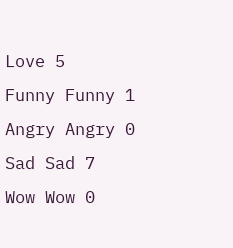Love 5
Funny Funny 1
Angry Angry 0
Sad Sad 7
Wow Wow 0